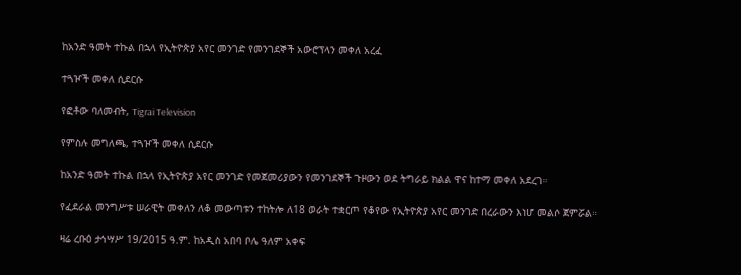ከአንድ ዓመት ተኩል በኋላ የኢትዮጵያ አየር መንገድ የመንገደኞች አውሮፕላን መቀለ አረፈ

ተጓዦች መቀለ ሲደርሱ

የፎቶው ባለመብት, Tigrai Television

የምስሉ መግለጫ, ተጓዦች መቀለ ሲደርሱ

ከአንድ ዓመት ተኩል በኋላ የኢትዮጵያ አየር መንገድ የመጀመሪያውን የመንገደኞች ጉዞውን ወደ ትግራይ ክልል ዋና ከተማ መቀለ አደረገ።

የፈደራል መንግሥቱ ሠራዊት መቀለን ለቆ መውጣቱን ተከትሎ ለ18 ወራት ተቋርጦ የቆየው የኢትዮጵያ አየር መንገድ በረራውን እነሆ መልሶ ጀምሯል።

ዛሬ ረቡዕ ታኅሣሥ 19/2015 ዓ.ም. ከአዲስ አበባ ቦሌ ዓለም አቀፍ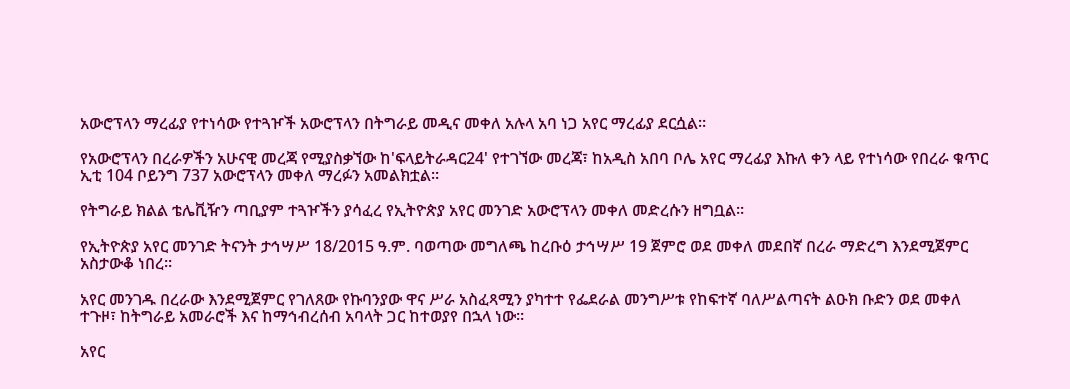አውሮፕላን ማረፊያ የተነሳው የተጓዦች አውሮፕላን በትግራይ መዲና መቀለ አሉላ አባ ነጋ አየር ማረፊያ ደርሷል።

የአውሮፕላን በረራዎችን አሁናዊ መረጃ የሚያስቃኘው ከ'ፍላይትራዳር24' የተገኘው መረጃ፣ ከአዲስ አበባ ቦሌ አየር ማረፊያ እኩለ ቀን ላይ የተነሳው የበረራ ቁጥር ኢቲ 104 ቦይንግ 737 አውሮፕላን መቀለ ማረፉን አመልክቷል።

የትግራይ ክልል ቴሌቪዥን ጣቢያም ተጓዦችን ያሳፈረ የኢትዮጵያ አየር መንገድ አውሮፕላን መቀለ መድረሱን ዘግቧል።

የኢትዮጵያ አየር መንገድ ትናንት ታኅሣሥ 18/2015 ዓ.ም. ባወጣው መግለጫ ከረቡዕ ታኅሣሥ 19 ጀምሮ ወደ መቀለ መደበኛ በረራ ማድረግ እንደሚጀምር አስታውቆ ነበረ።

አየር መንገዱ በረራው እንደሚጀምር የገለጸው የኩባንያው ዋና ሥራ አስፈጻሚን ያካተተ የፌደራል መንግሥቱ የከፍተኛ ባለሥልጣናት ልዑክ ቡድን ወደ መቀለ ተጉዞ፣ ከትግራይ አመራሮች እና ከማኅብረሰብ አባላት ጋር ከተወያየ በኋላ ነው።

አየር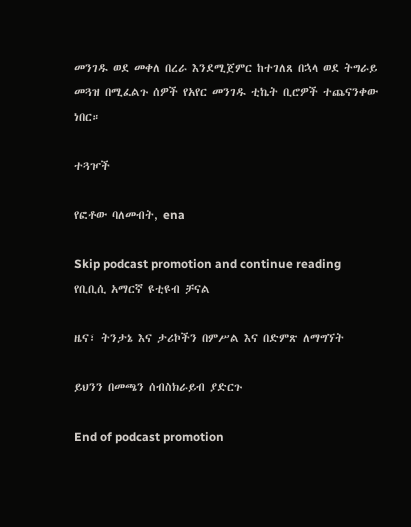መንገዱ ወደ መቀለ በረራ እንደሚጀምር ከተገለጸ በኋላ ወደ ትግራይ መጓዝ በሚፈልጉ ሰዎች የአየር መንገዱ ቲኬት ቢሮዎች ተጨናንቀው ነበር።

ተጓዦች

የፎቶው ባለመብት, ena

Skip podcast promotion and continue reading
የቢቢሲ አማርኛ ዩቲዩብ ቻናል

ዜና፣ ትንታኔ እና ታሪኮችን በምሥል እና በድምጽ ለማግኘት

ይህንን በመጫን ሰብስክራይብ ያድርጉ

End of podcast promotion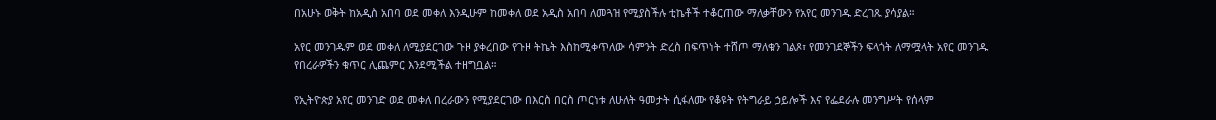በአሁኑ ወቅት ከአዲስ አበባ ወደ መቀለ እንዲሁም ከመቀለ ወደ አዲስ አበባ ለመጓዝ የሚያስችሉ ቲኬቶች ተቆርጠው ማለቃቸውን የአየር መንገዱ ድረገጹ ያሳያል።

አየር መንገዱም ወደ መቀለ ለሚያደርገው ጉዞ ያቀረበው የጉዞ ትኬት እስከሚቀጥለው ሳምንት ድረስ በፍጥነት ተሸጦ ማለቁን ገልጾ፣ የመንገደኞችን ፍላጎት ለማሟላት አየር መንገዱ የበረራዎችን ቁጥር ሊጨምር እንደሚችል ተዘግቧል።

የኢትዮጵያ አየር መንገድ ወደ መቀለ በረራውን የሚያደርገው በእርስ በርስ ጦርነቱ ለሁለት ዓመታት ሲፋለሙ የቆዩት የትግራይ ኃይሎች እና የፌደራሉ መንግሥት የሰላም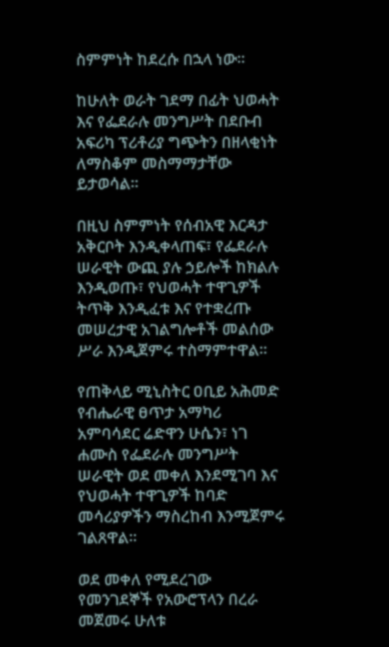ስምምነት ከደረሱ በኋላ ነው።

ከሁለት ወራት ገደማ በፊት ህወሓት እና የፌደራሉ መንግሥት በደቡብ አፍሪካ ፕሪቶሪያ ግጭትን በዘላቂነት ለማስቆም መስማማታቸው ይታወሳል።

በዚህ ስምምነት የሰብአዊ እርዳታ አቅርቦት እንዲቀላጠፍ፣ የፌደራሉ ሠራዊት ውጪ ያሉ ኃይሎች ከክልሉ እንዲወጡ፣ የህወሓት ተዋጊዎች ትጥቅ እንዲፈቱ እና የተቋረጡ መሠረታዊ አገልግሎቶች መልሰው ሥራ እንዲጀምሩ ተስማምተዋል።

የጠቅላይ ሚኒስትር ዐቢይ አሕመድ የብሔራዊ ፀጥታ አማካሪ አምባሳደር ሬድዋን ሁሴን፣ ነገ ሐሙስ የፌደራሉ መንግሥት ሠራዊት ወደ መቀለ እንደሚገባ እና የህወሓት ተዋጊዎች ከባድ መሳሪያዎችን ማስረከብ እንሚጀምሩ ገልጸዋል።

ወደ መቀለ የሚደረገው የመንገደኞች የአውሮፕላን በረራ መጀመሩ ሁለቱ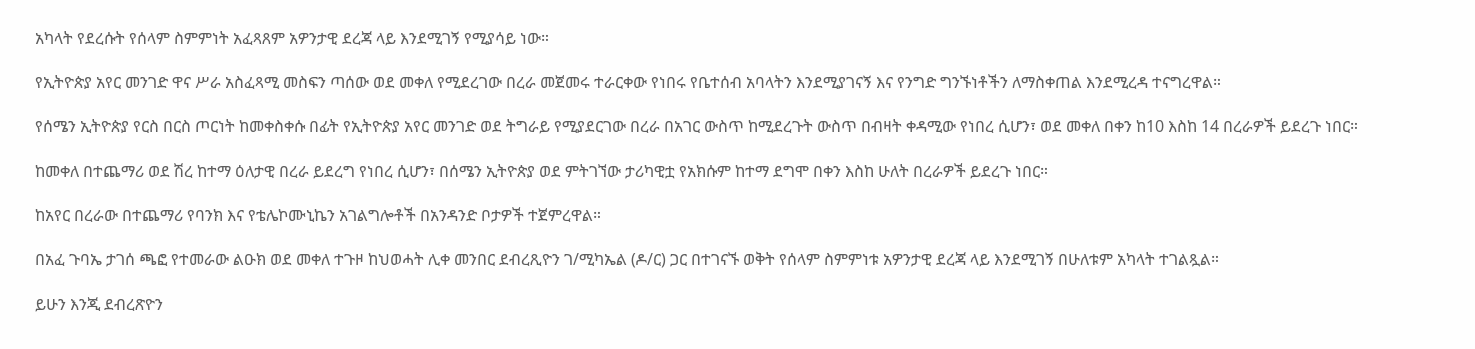አካላት የደረሱት የሰላም ስምምነት አፈጻጸም አዎንታዊ ደረጃ ላይ እንደሚገኝ የሚያሳይ ነው።

የኢትዮጵያ አየር መንገድ ዋና ሥራ አስፈጻሚ መስፍን ጣሰው ወደ መቀለ የሚደረገው በረራ መጀመሩ ተራርቀው የነበሩ የቤተሰብ አባላትን እንደሚያገናኝ እና የንግድ ግንኙነቶችን ለማስቀጠል እንደሚረዳ ተናግረዋል።

የሰሜን ኢትዮጵያ የርስ በርስ ጦርነት ከመቀስቀሱ በፊት የኢትዮጵያ አየር መንገድ ወደ ትግራይ የሚያደርገው በረራ በአገር ውስጥ ከሚደረጉት ውስጥ በብዛት ቀዳሚው የነበረ ሲሆን፣ ወደ መቀለ በቀን ከ10 እስከ 14 በረራዎች ይደረጉ ነበር።

ከመቀለ በተጨማሪ ወደ ሽረ ከተማ ዕለታዊ በረራ ይደረግ የነበረ ሲሆን፣ በሰሜን ኢትዮጵያ ወደ ምትገኘው ታሪካዊቷ የአክሱም ከተማ ደግሞ በቀን እስከ ሁለት በረራዎች ይደረጉ ነበር።

ከአየር በረራው በተጨማሪ የባንክ እና የቴሌኮሙኒኬን አገልግሎቶች በአንዳንድ ቦታዎች ተጀምረዋል።

በአፈ ጉባኤ ታገሰ ጫፎ የተመራው ልዑክ ወደ መቀለ ተጉዞ ከህወሓት ሊቀ መንበር ደብረጺዮን ገ/ሚካኤል (ዶ/ር) ጋር በተገናኙ ወቅት የሰላም ስምምነቱ አዎንታዊ ደረጃ ላይ እንደሚገኝ በሁለቱም አካላት ተገልጿል።

ይሁን እንጂ ደብረጽዮን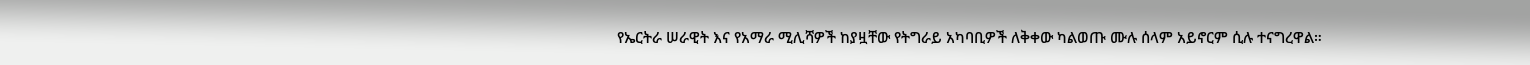የኤርትራ ሠራዊት እና የአማራ ሚሊሻዎች ከያዟቸው የትግራይ አካባቢዎች ለቅቀው ካልወጡ ሙሉ ሰላም አይኖርም ሲሉ ተናግረዋል።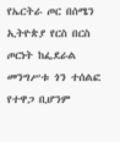የኤርትራ ጦር በሰሜን ኢትዮጵያ የርስ በርስ ጦርነት ከፌደራል መንግሥቱ ጎን ተሰልፎ የተዋጋ ቢሆንም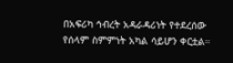በአፍሪካ ኅብረት አዳራዳሪነት የተደረሰው የሰላም ስምምነት አካል ሳይሆን ቀርቷል።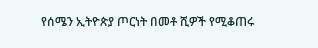የሰሜን ኢትዮጵያ ጦርነት በመቶ ሺዎች የሚቆጠሩ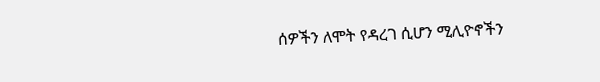ሰዎችን ለሞት የዳረገ ሲሆን ሚሊዮኖችን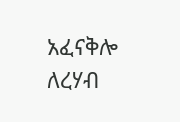አፈናቅሎ ለረሃብ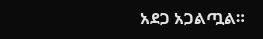አደጋ አጋልጧል።